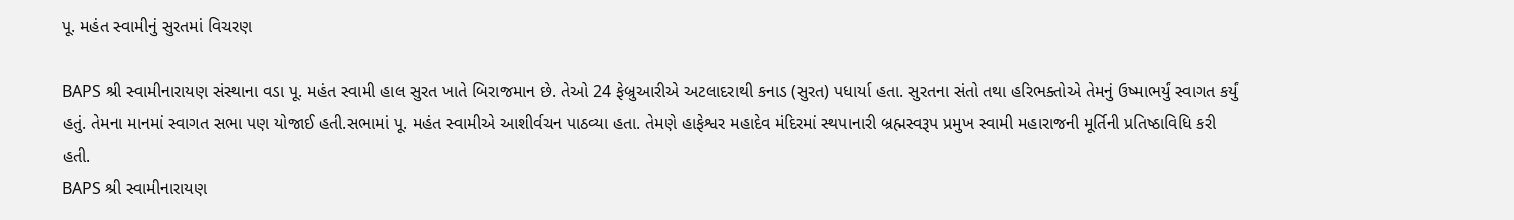પૂ. મહંત સ્વામીનું સુરતમાં વિચરણ

BAPS શ્રી સ્વામીનારાયણ સંસ્થાના વડા પૂ. મહંત સ્વામી હાલ સુરત ખાતે બિરાજમાન છે. તેઓ 24 ફેબ્રુઆરીએ અટલાદરાથી કનાડ (સુરત) પધાર્યા હતા. સુરતના સંતો તથા હરિભક્તોએ તેમનું ઉષ્માભર્યું સ્વાગત કર્યું હતું. તેમના માનમાં સ્વાગત સભા પણ યોજાઈ હતી.સભામાં પૂ. મહંત સ્વામીએ આશીર્વચન પાઠવ્યા હતા. તેમણે હાફેશ્વર મહાદેવ મંદિરમાં સ્થપાનારી બ્રહ્મસ્વરૂપ પ્રમુખ સ્વામી મહારાજની મૂર્તિની પ્રતિષ્ઠાવિધિ કરી હતી.
BAPS શ્રી સ્વામીનારાયણ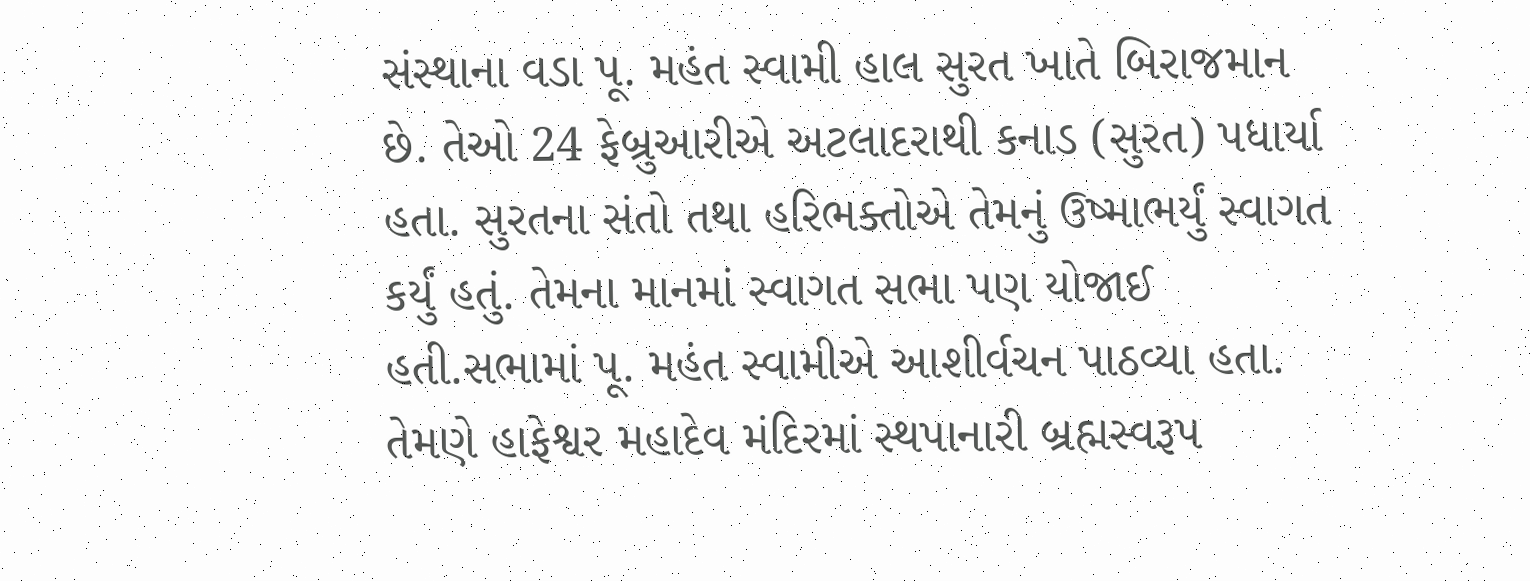સંસ્થાના વડા પૂ. મહંત સ્વામી હાલ સુરત ખાતે બિરાજમાન છે. તેઓ 24 ફેબ્રુઆરીએ અટલાદરાથી કનાડ (સુરત) પધાર્યા હતા. સુરતના સંતો તથા હરિભક્તોએ તેમનું ઉષ્માભર્યું સ્વાગત કર્યું હતું. તેમના માનમાં સ્વાગત સભા પણ યોજાઈ હતી.સભામાં પૂ. મહંત સ્વામીએ આશીર્વચન પાઠવ્યા હતા. તેમણે હાફેશ્વર મહાદેવ મંદિરમાં સ્થપાનારી બ્રહ્મસ્વરૂપ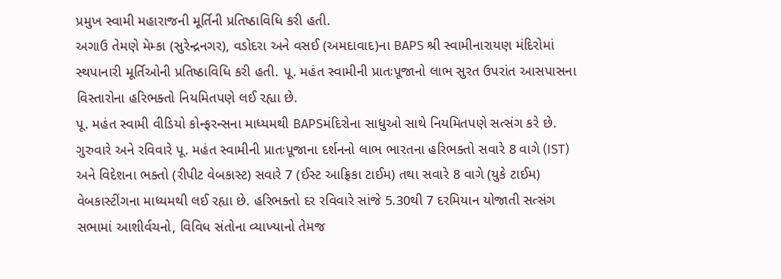પ્રમુખ સ્વામી મહારાજની મૂર્તિની પ્રતિષ્ઠાવિધિ કરી હતી.
અગાઉ તેમણે મેમ્કા (સુરેન્દ્રનગર), વડોદરા અને વસઈ (અમદાવાદ)ના BAPS શ્રી સ્વામીનારાયણ મંદિરોમાં સ્થપાનારી મૂર્તિઓની પ્રતિષ્ઠાવિધિ કરી હતી. પૂ. મહંત સ્વામીની પ્રાતઃપૂજાનો લાભ સુરત ઉપરાંત આસપાસના વિસ્તારોના હરિભક્તો નિયમિતપણે લઈ રહ્યા છે.
પૂ. મહંત સ્વામી વીડિયો કોન્ફરન્સના માધ્યમથી BAPSમંદિરોના સાધુઓ સાથે નિયમિતપણે સત્સંગ કરે છે. ગુરુવારે અને રવિવારે પૂ. મહંત સ્વામીની પ્રાતઃપૂજાના દર્શનનો લાભ ભારતના હરિભક્તો સવારે 8 વાગે (IST) અને વિદેશના ભક્તો (રીપીટ વેબકાસ્ટ) સવારે 7 (ઈસ્ટ આફ્રિકા ટાઈમ) તથા સવારે 8 વાગે (યુકે ટાઈમ) વેબકાસ્ટીંગના માધ્યમથી લઈ રહ્યા છે. હરિભક્તો દર રવિવારે સાંજે 5.30થી 7 દરમિયાન યોજાતી સત્સંગ સભામાં આશીર્વચનો, વિવિધ સંતોના વ્યાખ્યાનો તેમજ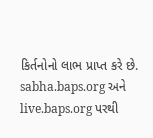કિર્તનોનો લાભ પ્રાપ્ત કરે છે. sabha.baps.org અને live.baps.org પરથી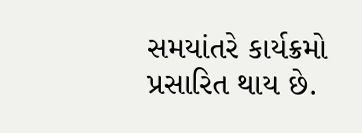સમયાંતરે કાર્યક્રમો પ્રસારિત થાય છે.